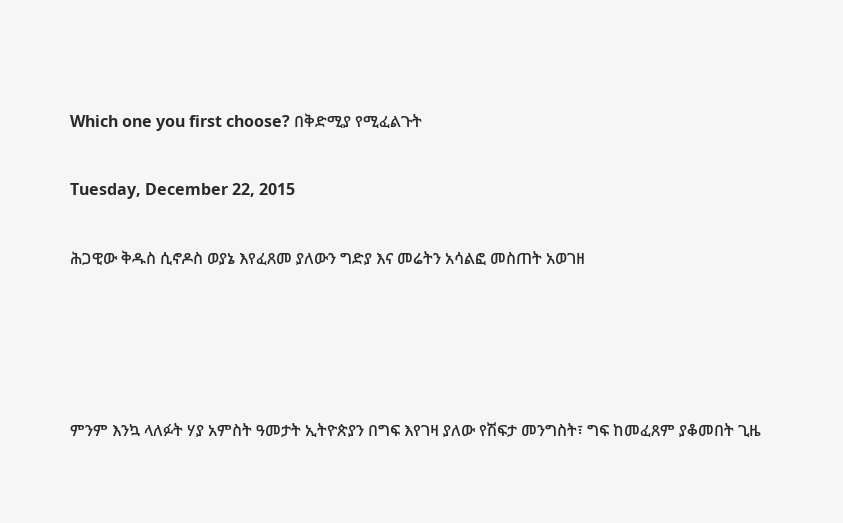Which one you first choose? በቅድሚያ የሚፈልጉት

Tuesday, December 22, 2015

ሕጋዊው ቅዱስ ሲኖዶስ ወያኔ እየፈጸመ ያለውን ግድያ እና መሬትን አሳልፎ መስጠት አወገዘ




ምንም እንኳ ላለፉት ሃያ አምስት ዓመታት ኢትዮጵያን በግፍ እየገዛ ያለው የሽፍታ መንግስት፣ ግፍ ከመፈጸም ያቆመበት ጊዜ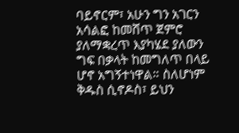ባይኖርም፣ አሁን ግን አገርን አሳልፎ ከመሸጥ ጀምሮ ያለማቋረጥ እያካሄደ ያለውን ግፍ በቃላት ከመግለጥ በላይ ሆኖ አግኝተነዋል። ስለሆነም ቅዱስ ሲኖዶስ፣ ይህን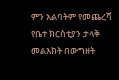ምን አልባትም የመጨረሻ የቤተ ክርስቲያን ታላቅ መልእክት በውግዘት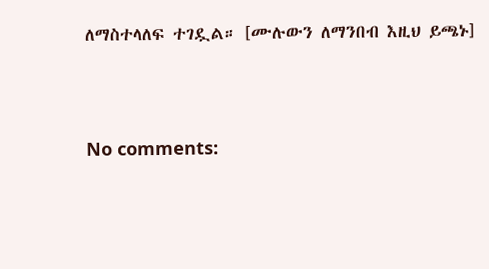ለማስተላለፍ ተገዷል። [ሙሉውን ለማንበብ እዚህ ይጫኑ]



No comments: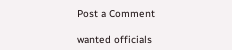Post a Comment

wanted officials